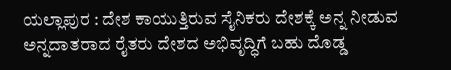ಯಲ್ಲಾಪುರ : ದೇಶ ಕಾಯುತ್ತಿರುವ ಸೈನಿಕರು ದೇಶಕ್ಕೆ ಅನ್ನ ನೀಡುವ ಅನ್ನದಾತರಾದ ರೈತರು ದೇಶದ ಅಭಿವೃದ್ಧಿಗೆ ಬಹು ದೊಡ್ಡ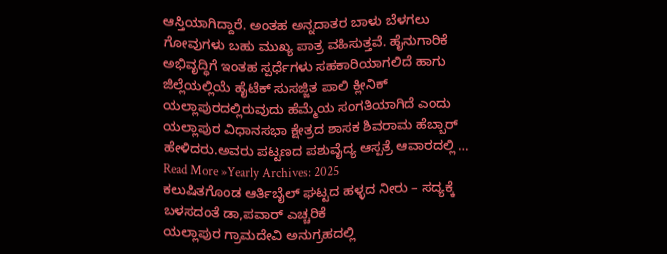ಆಸ್ತಿಯಾಗಿದ್ದಾರೆ. ಅಂತಹ ಅನ್ನದಾತರ ಬಾಳು ಬೆಳಗಲು ಗೋವುಗಳು ಬಹು ಮುಖ್ಯ ಪಾತ್ರ ವಹಿಸುತ್ತವೆ. ಹೈನುಗಾರಿಕೆ ಅಭಿವೃದ್ಧಿಗೆ ಇಂತಹ ಸ್ಪರ್ಧೆಗಳು ಸಹಕಾರಿಯಾಗಲಿದೆ ಹಾಗು ಜಿಲ್ಲೆಯಲ್ಲಿಯೆ ಹೈಟೆಕ್ ಸುಸಜ್ಜಿತ ಪಾಲಿ ಕ್ಲೀನಿಕ್ ಯಲ್ಲಾಪುರದಲ್ಲಿರುವುದು ಹೆಮ್ಮೆಯ ಸಂಗತಿಯಾಗಿದೆ ಎಂದು ಯಲ್ಲಾಪುರ ವಿಧಾನಸಭಾ ಕ್ಷೇತ್ರದ ಶಾಸಕ ಶಿವರಾಮ ಹೆಬ್ಬಾರ್ ಹೇಳಿದರು.ಅವರು ಪಟ್ಟಣದ ಪಶುವೈದ್ಯ ಆಸ್ಪತ್ರೆ ಆವಾರದಲ್ಲಿ …
Read More »Yearly Archives: 2025
ಕಲುಷಿತಗೊಂಡ ಆರ್ತಿಬೈಲ್ ಘಟ್ಟದ ಹಳ್ಳದ ನೀರು – ಸದ್ಯಕ್ಕೆ ಬಳಸದಂತೆ ಡಾ,ಪವಾರ್ ಎಚ್ಚರಿಕೆ
ಯಲ್ಲಾಪುರ ಗ್ರಾಮದೇವಿ ಅನುಗ್ರಹದಲ್ಲಿ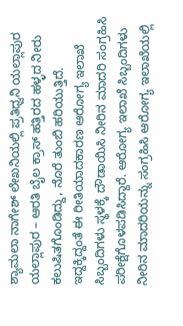ಶ್ಯಾಮಲಾ ನಾಗೇಶ್ ಲೇಖನಿಯಲ್ಲಿ ಪ್ರತಿಧ್ವನಿ ಯಲ್ಲಾಪುರ ಯಲ್ಲಾಪುರ – ಆರತಿ ಬೈಲ ಕ್ರಾಸ್ ಹತ್ತಿರದ ಹಳ್ಳದ ನೀರು ಕಲುಷಿತಗೊಂಡಿದ್ದು, ನೊರೆ ತುಂಬಿ ಹರಿಯುತ್ತಿದೆ. ಇದ್ದಕ್ಕಿದ್ದಂತೆ ಈ ರೀತಿಯಾದಕಾರಣ ಆರೋಗ್ಯ ಇಲಾಖೆ ಸಿಬ್ಬಂದಿಗಳು ಸ್ಥಳಕ್ಕೆ ದೌಡಾಯಿಸಿ ನೀರಿನ ಮಾದರಿ ಸಂಗ್ರಹಿಸಿ ಪರೀಕ್ಷೆಗೊಳಪಡಿಸಿದ್ದಾರೆ. ಆರೋಗ್ಯ ಇಲಾಖೆ ಸಿಬ್ಬಂದಿಗಳು ನೀರಿನ ಮಾದರಿಯನ್ನು ಸಂಗ್ರಹಿಸಿ ಆರೋಗ್ಯ ಇಲಾಖೆಯಲ್ಲಿ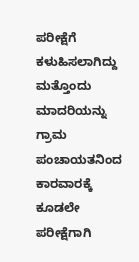ಪರೀಕ್ಷೆಗೆ ಕಳುಹಿಸಲಾಗಿದ್ದು ಮತ್ತೊಂದು ಮಾದರಿಯನ್ನು ಗ್ರಾಮ ಪಂಚಾಯತನಿಂದ ಕಾರವಾರಕ್ಕೆ ಕೂಡಲೇ ಪರೀಕ್ಷೆಗಾಗಿ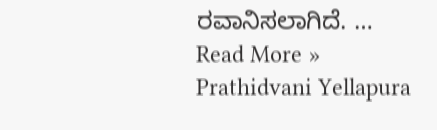ರವಾನಿಸಲಾಗಿದೆ. …
Read More »
Prathidvani Yellapura